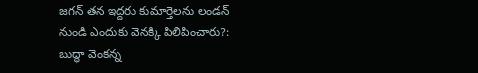జగన్ తన ఇద్దరు కుమార్తెలను లండన్ నుండి ఎందుకు వెనక్కి పిలిపించారు?: బుద్ధా వెంకన్న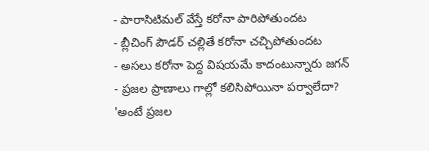- పారాసిటిమల్ వేస్తే కరోనా పారిపోతుందట
- బ్లీచింగ్ పౌడర్ చల్లితే కరోనా చచ్చిపోతుందట
- అసలు కరోనా పెద్ద విషయమే కాదంటున్నారు జగన్
- ప్రజల ప్రాణాలు గాల్లో కలిసిపోయినా పర్వాలేదా?
'అంటే ప్రజల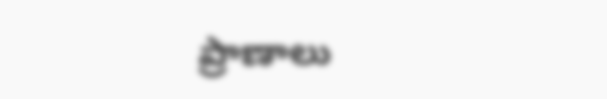ప్రాణాలు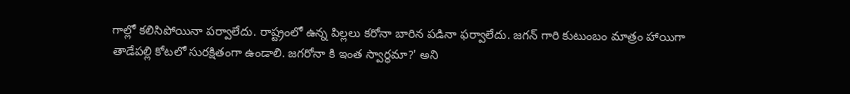గాల్లో కలిసిపోయినా పర్వాలేదు. రాష్ట్రంలో ఉన్న పిల్లలు కరోనా బారిన పడినా ఫర్వాలేదు. జగన్ గారి కుటుంబం మాత్రం హాయిగా తాడేపల్లి కోటలో సురక్షితంగా ఉండాలి. జగరోనా కి ఇంత స్వార్థమా?' అని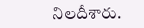నిలదీశారు.